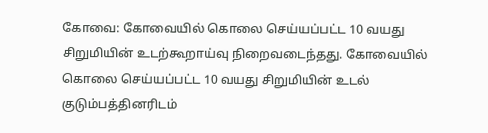கோவை: கோவையில் கொலை செய்யப்பட்ட 10 வயது சிறுமியின் உடற்கூறாய்வு நிறைவடைந்தது. கோவையில் கொலை செய்யப்பட்ட 10 வயது சிறுமியின் உடல் குடும்பத்தினரிடம்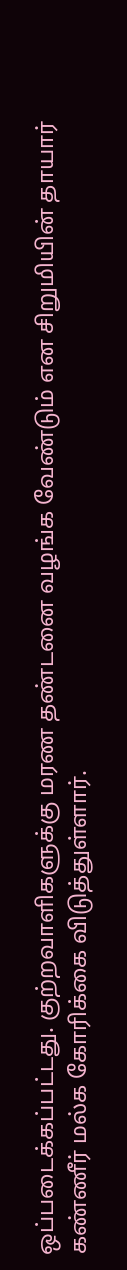ஒப்படைக்கப்பட்டது. குற்றவாளிகளுக்கு மரண தண்டனை வழங்க வேண்டும் என சிறுமியின் தாயார் கண்ணீர் மல்க கோரிக்கை விடுத்துள்ளார்.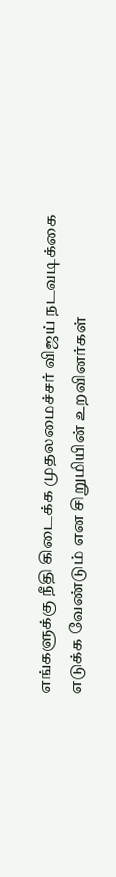எங்களுக்கு நீதி கிடைக்க முதலமைச்சர் விஜய் நடவடிக்கை எடுக்க வேண்டும் என சிறுமியின் உறவினர்கள்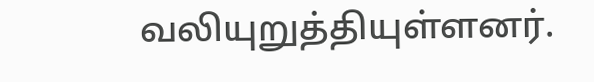வலியுறுத்தியுள்ளனர்.